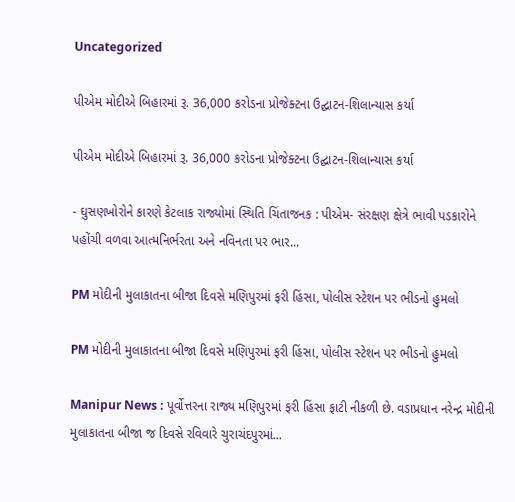Uncategorized

પીએમ મોદીએ બિહારમાં રૂ. 36,000 કરોડના પ્રોજેક્ટના ઉદ્ઘાટન-શિલાન્યાસ કર્યા

પીએમ મોદીએ બિહારમાં રૂ. 36,000 કરોડના પ્રોજેક્ટના ઉદ્ઘાટન-શિલાન્યાસ કર્યા

- ઘુસણખોરોને કારણે કેટલાક રાજ્યોમાં સ્થિતિ ચિંતાજનક : પીએમ- સંરક્ષણ ક્ષેત્રે ભાવી પડકારોને પહોંચી વળવા આત્મનિર્ભરતા અને નવિનતા પર ભાર...

PM મોદીની મુલાકાતના બીજા દિવસે મણિપુરમાં ફરી હિંસા, પોલીસ સ્ટેશન પર ભીડનો હુમલો

PM મોદીની મુલાકાતના બીજા દિવસે મણિપુરમાં ફરી હિંસા, પોલીસ સ્ટેશન પર ભીડનો હુમલો

Manipur News : પૂર્વોત્તરના રાજ્ય મણિપુરમાં ફરી હિંસા ફાટી નીકળી છે. વડાપ્રધાન નરેન્દ્ર મોદીની મુલાકાતના બીજા જ દિવસે રવિવારે ચુરાચંદપુરમાં...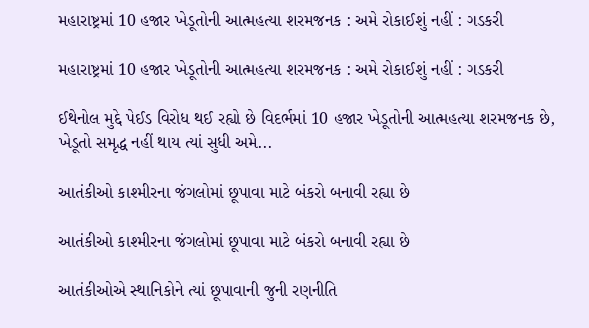મહારાષ્ટ્રમાં 10 હજાર ખેડૂતોની આત્મહત્યા શરમજનક : અમે રોકાઈશું નહીં : ગડકરી

મહારાષ્ટ્રમાં 10 હજાર ખેડૂતોની આત્મહત્યા શરમજનક : અમે રોકાઈશું નહીં : ગડકરી

ઈથેનોલ મુદ્દે પેઈડ વિરોધ થઈ રહ્યો છે વિદર્ભમાં 10 હજાર ખેડૂતોની આત્મહત્યા શરમજનક છે, ખેડૂતો સમૃદ્ધ નહીં થાય ત્યાં સુધી અમે...

આતંકીઓ કાશ્મીરના જંગલોમાં છૂપાવા માટે બંકરો બનાવી રહ્યા છે

આતંકીઓ કાશ્મીરના જંગલોમાં છૂપાવા માટે બંકરો બનાવી રહ્યા છે

આતંકીઓએ સ્થાનિકોને ત્યાં છૂપાવાની જુની રણનીતિ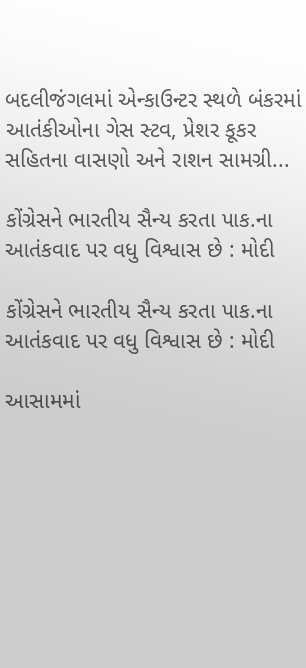બદલીજંગલમાં એન્કાઉન્ટર સ્થળે બંકરમાં આતંકીઓના ગેસ સ્ટવ, પ્રેશર કૂકર સહિતના વાસણો અને રાશન સામગ્રી...

કોંગ્રેસને ભારતીય સૈન્ય કરતા પાક.ના આતંકવાદ પર વધુ વિશ્વાસ છે : મોદી

કોંગ્રેસને ભારતીય સૈન્ય કરતા પાક.ના આતંકવાદ પર વધુ વિશ્વાસ છે : મોદી

આસામમાં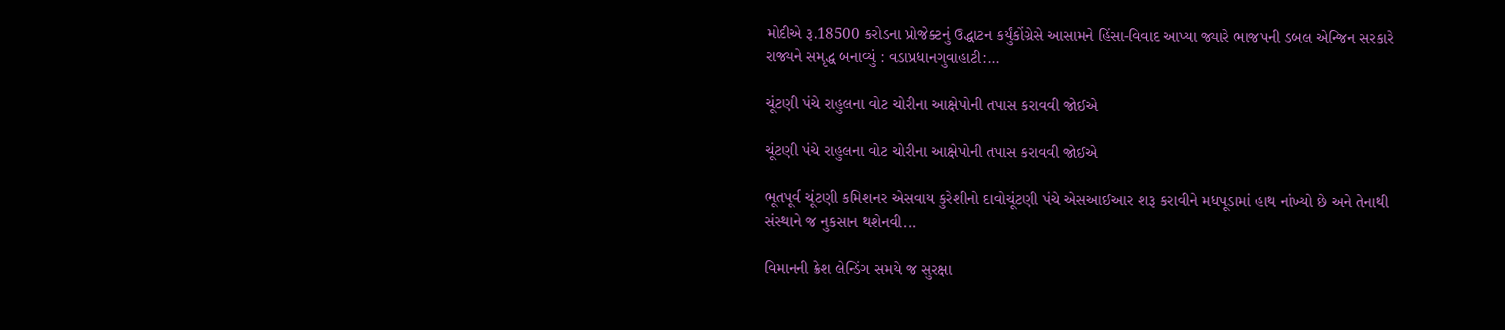મોદીએ રૂ.18500 કરોડના પ્રોજેક્ટનું ઉદ્ધાટન કર્યુંકોંગ્રેસે આસામને હિંસા-વિવાદ આપ્યા જ્યારે ભાજપની ડબલ એન્જિન સરકારે રાજ્યને સમૃદ્ધ બનાવ્યું : વડાપ્રધાનગુવાહાટી:...

ચૂંટણી પંચે રાહુલના વોટ ચોરીના આક્ષેપોની તપાસ કરાવવી જોઈએ

ચૂંટણી પંચે રાહુલના વોટ ચોરીના આક્ષેપોની તપાસ કરાવવી જોઈએ

ભૂતપૂર્વ ચૂંટણી કમિશનર એસવાય કુરેશીનો દાવોચૂંટણી પંચે એસઆઈઆર શરૂ કરાવીને મધપૂડામાં હાથ નાંખ્યો છે અને તેનાથી સંસ્થાને જ નુકસાન થશેનવી...

વિમાનની ક્રેશ લેન્ડિંગ સમયે જ સુરક્ષા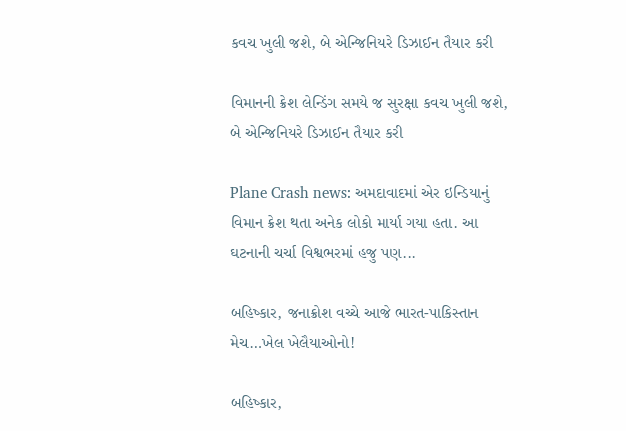કવચ ખુલી જશે, બે એન્જિનિયરે ડિઝાઈન તૈયાર કરી

વિમાનની ક્રેશ લેન્ડિંગ સમયે જ સુરક્ષા કવચ ખુલી જશે, બે એન્જિનિયરે ડિઝાઈન તૈયાર કરી

Plane Crash news: અમદાવાદમાં એર ઇન્ડિયાનું વિમાન ક્રેશ થતા અનેક લોકો માર્યા ગયા હતા. આ ઘટનાની ચર્ચા વિશ્વભરમાં હજુ પણ...

બહિષ્કાર, જનાક્રોશ વચ્ચે આજે ભારત-પાકિસ્તાન મેચ…ખેલ ખેલૈયાઓનો!

બહિષ્કાર,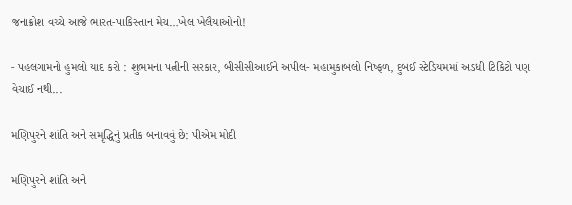જનાક્રોશ વચ્ચે આજે ભારત-પાકિસ્તાન મેચ…ખેલ ખેલૈયાઓનો!

- પહલગામનો હુમલો યાદ કરો : શુભમના પત્નીની સરકાર, બીસીસીઆઈને અપીલ- મહામુકાબલો નિષ્ફળ, દુબઈ સ્ટેડિયમમાં અડધી ટિકિટો પણ વેચાઈ નથી...

મણિપુરને શાંતિ અને સમૃદ્ધિનું પ્રતીક બનાવવું છે: પીએમ મોદી

મણિપુરને શાંતિ અને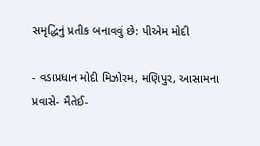સમૃદ્ધિનું પ્રતીક બનાવવું છે: પીએમ મોદી

- વડાપ્રધાન મોદી મિઝોરમ, મણિપુર, આસામના પ્રવાસે- મૈતેઈ-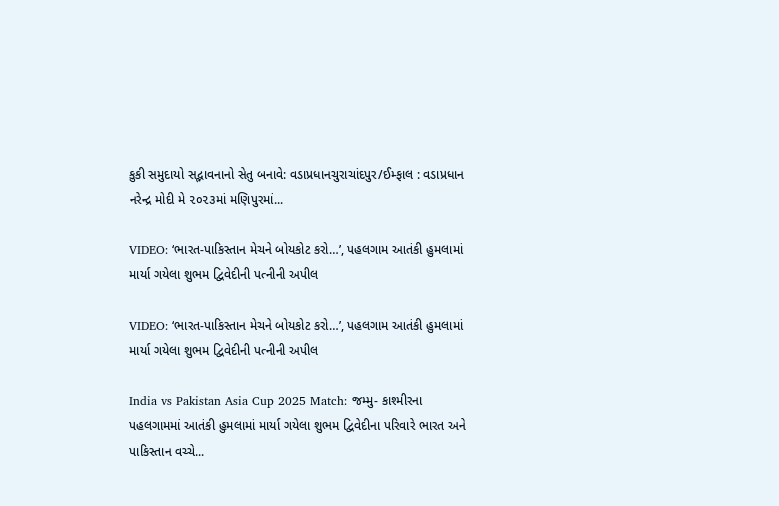કુકી સમુદાયો સદ્ભાવનાનો સેતુ બનાવે: વડાપ્રધાનચુરાચાંદપુર/ઈમ્ફાલ : વડાપ્રધાન નરેન્દ્ર મોદી મે ૨૦૨૩માં મણિપુરમાં...

VIDEO: ‘ભારત-પાકિસ્તાન મેચને બોયકોટ કરો…’, પહલગામ આતંકી હુમલામાં માર્યા ગયેલા શુભમ દ્વિવેદીની પત્નીની અપીલ

VIDEO: ‘ભારત-પાકિસ્તાન મેચને બોયકોટ કરો…’, પહલગામ આતંકી હુમલામાં માર્યા ગયેલા શુભમ દ્વિવેદીની પત્નીની અપીલ

India vs Pakistan Asia Cup 2025 Match: જમ્મુ- કાશ્મીરના પહલગામમાં આતંકી હુમલામાં માર્યા ગયેલા શુભમ દ્વિવેદીના પરિવારે ભારત અને પાકિસ્તાન વચ્ચે...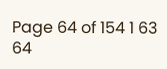Page 64 of 154 1 63 64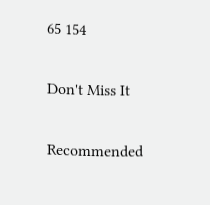65 154

Don't Miss It

Recommended